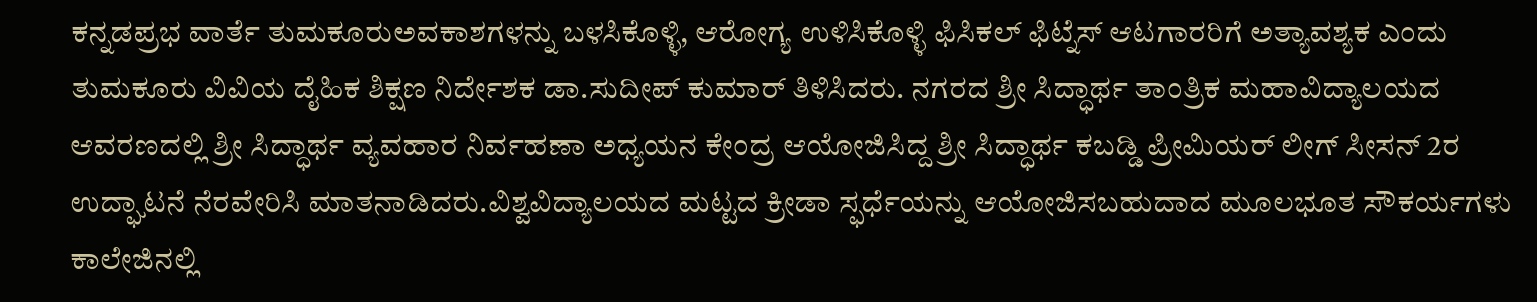ಕನ್ನಡಪ್ರಭ ವಾರ್ತೆ ತುಮಕೂರುಅವಕಾಶಗಳನ್ನು ಬಳಸಿಕೊಳ್ಳಿ, ಆರೋಗ್ಯ ಉಳಿಸಿಕೊಳ್ಳಿ ಫಿಸಿಕಲ್ ಫಿಟ್ನೆಸ್ ಆಟಗಾರರಿಗೆ ಅತ್ಯಾವಶ್ಯಕ ಎಂದು ತುಮಕೂರು ವಿವಿಯ ದೈಹಿಕ ಶಿಕ್ಷಣ ನಿರ್ದೇಶಕ ಡಾ.ಸುದೀಪ್ ಕುಮಾರ್ ತಿಳಿಸಿದರು. ನಗರದ ಶ್ರೀ ಸಿದ್ಧಾರ್ಥ ತಾಂತ್ರಿಕ ಮಹಾವಿದ್ಯಾಲಯದ ಆವರಣದಲ್ಲಿ ಶ್ರೀ ಸಿದ್ಧಾರ್ಥ ವ್ಯವಹಾರ ನಿರ್ವಹಣಾ ಅಧ್ಯಯನ ಕೇಂದ್ರ ಆಯೋಜಿಸಿದ್ದ ಶ್ರೀ ಸಿದ್ಧಾರ್ಥ ಕಬಡ್ಡಿ ಪ್ರೀಮಿಯರ್ ಲೀಗ್ ಸೀಸನ್ 2ರ ಉದ್ಘಾಟನೆ ನೆರವೇರಿಸಿ ಮಾತನಾಡಿದರು.ವಿಶ್ವವಿದ್ಯಾಲಯದ ಮಟ್ಟದ ಕ್ರೀಡಾ ಸ್ಫರ್ಧೆಯನ್ನು ಆಯೋಜಿಸಬಹುದಾದ ಮೂಲಭೂತ ಸೌಕರ್ಯಗಳು ಕಾಲೇಜಿನಲ್ಲಿ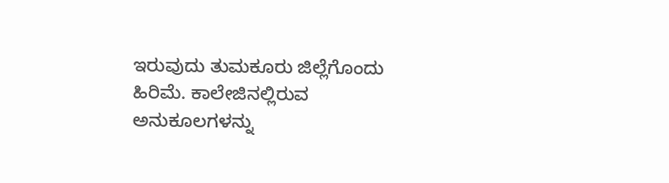ಇರುವುದು ತುಮಕೂರು ಜಿಲ್ಲೆಗೊಂದು ಹಿರಿಮೆ. ಕಾಲೇಜಿನಲ್ಲಿರುವ ಅನುಕೂಲಗಳನ್ನು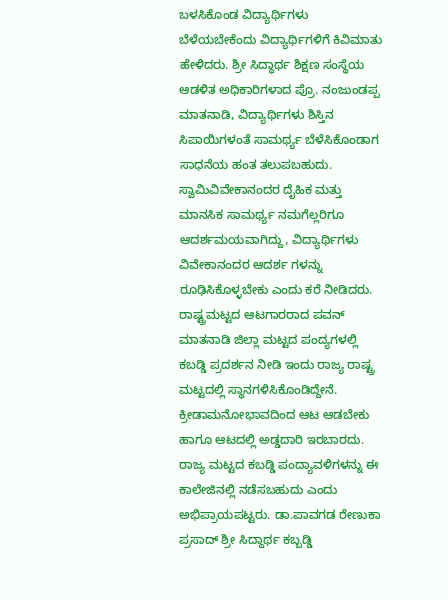ಬಳಸಿಕೊಂಡ ವಿದ್ಯಾರ್ಥಿಗಳು ಬೆಳೆಯಬೇಕೆಂದು ವಿದ್ಯಾರ್ಥಿಗಳಿಗೆ ಕಿವಿಮಾತು ಹೇಳಿದರು. ಶ್ರೀ ಸಿದ್ಧಾರ್ಥ ಶಿಕ್ಷಣ ಸಂಸ್ಥೆಯ ಆಡಳಿತ ಅಧಿಕಾರಿಗಳಾದ ಪ್ರೊ. ನಂಜುಂಡಪ್ಪ ಮಾತನಾಡಿ, ವಿದ್ಯಾರ್ಥಿಗಳು ಶಿಸ್ತಿನ ಸಿಪಾಯಿಗಳಂತೆ ಸಾಮರ್ಥ್ಯ ಬೆಳೆಸಿಕೊಂಡಾಗ ಸಾಧನೆಯ ಹಂತ ತಲುಪಬಹುದು. ಸ್ವಾಮಿವಿವೇಕಾನಂದರ ದೈಹಿಕ ಮತ್ತು ಮಾನಸಿಕ ಸಾಮರ್ಥ್ಯ ನಮಗೆಲ್ಲರಿಗೂ ಆದರ್ಶಮಯವಾಗಿದ್ದು, ವಿದ್ಯಾರ್ಥಿಗಳು ವಿವೇಕಾನಂದರ ಆದರ್ಶ ಗಳನ್ನು ರೂಢಿಸಿಕೊಳ್ಳಬೇಕು ಎಂದು ಕರೆ ನೀಡಿದರು. ರಾಷ್ಟ್ರಮಟ್ಟದ ಆಟಗಾರರಾದ ಪವನ್ ಮಾತನಾಡಿ ಜಿಲ್ಲಾ ಮಟ್ಟದ ಪಂದ್ಯಗಳಲ್ಲಿ ಕಬಡ್ಡಿ ಪ್ರದರ್ಶನ ನೀಡಿ ಇಂದು ರಾಜ್ಯ ರಾಷ್ಟ್ರ ಮಟ್ಟದಲ್ಲಿ ಸ್ಥಾನಗಳಿಸಿಕೊಂಡಿದ್ದೇನೆ. ಕ್ರೀಡಾಮನೋಭಾವದಿಂದ ಆಟ ಆಡಬೇಕು ಹಾಗೂ ಆಟದಲ್ಲಿ ಅಡ್ಡದಾರಿ ಇರಬಾರದು. ರಾಜ್ಯ ಮಟ್ಟದ ಕಬಡ್ಡಿ ಪಂದ್ಯಾವಳಿಗಳನ್ನು ಈ ಕಾಲೇಜಿನಲ್ಲಿ ನಡೆಸಬಹುದು ಎಂದು ಅಭಿಪ್ರಾಯಪಟ್ಟರು. ಡಾ.ಪಾವಗಡ ರೇಣುಕಾ ಪ್ರಸಾದ್ ಶ್ರೀ ಸಿದ್ದಾರ್ಥ ಕಬ್ಬಡ್ಡಿ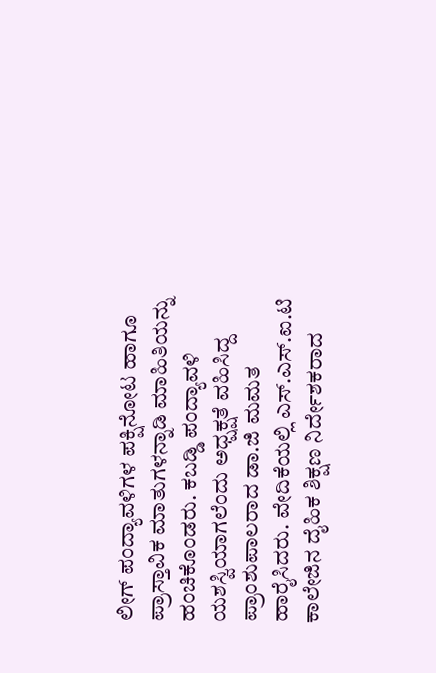ಲೀಗ್ ಪಂದ್ಯಾವಳಿಗಳ ಪಕ್ಷಿನೋಟ ಹಾಗೂ ಪ್ರಾಸ್ತಾವಿಕ ಮಾತುಗಳನ್ನಾಡಿ ಮಾಹಿತಿಯನ್ನು ಹಂಚಿಕೊಂಡರು. ಕಬಡ್ಡಿ ಪಂದ್ಯಾವಳಿ ಯಶಸ್ವಿಯಾಗಲೆಂದು ಅಧ್ಷಕ್ಷತೆ ವಹಿಸಿದ್ದ ಪ್ರಾಂಶುಪಾಲರಾದ ಡಾ.ಜಿ ಮಮತ ಹಾರೈಸಿದರು. ವೇದಿಕೆಯಲ್ಲಿ ಎಸ್.ಎಸ್.ಐ.ಟಿ ಕಾಲೇಜಿನ ದೈಹಿಕ ಶಿಕ್ಷಣ ನಿರ್ದೇಶಕರಾದ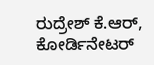ರುದ್ರೇಶ್ ಕೆ.ಆರ್, ಕೋರ್ಡಿನೇಟರ್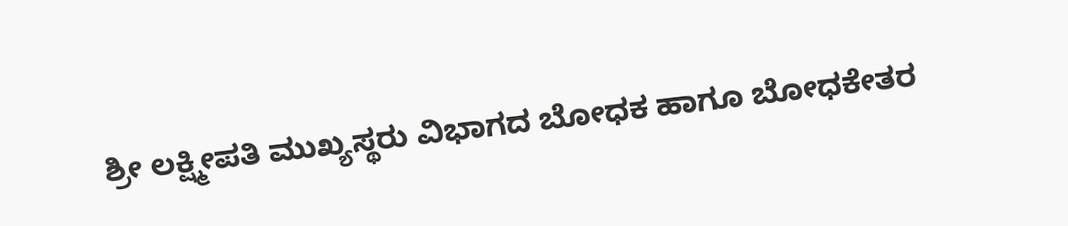ಶ್ರೀ ಲಕ್ಷ್ಮೀಪತಿ ಮುಖ್ಯಸ್ಥರು ವಿಭಾಗದ ಬೋಧಕ ಹಾಗೂ ಬೋಧಕೇತರ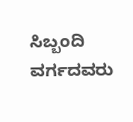ಸಿಬ್ಬಂದಿ ವರ್ಗದವರು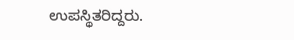ಉಪಸ್ಥಿತರಿದ್ದರು.